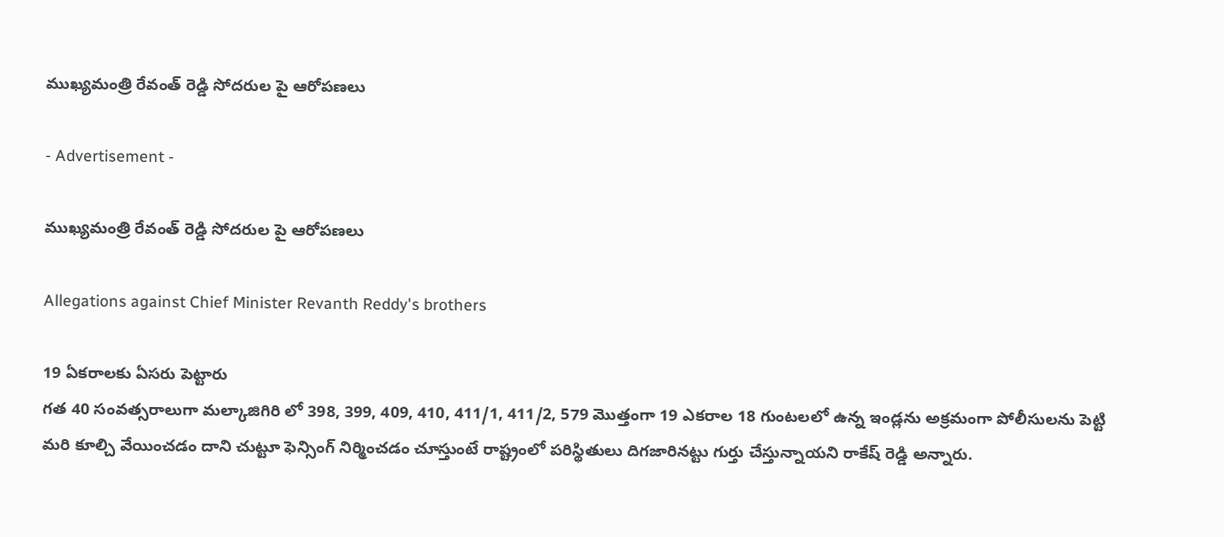ముఖ్యమంత్రి రేవంత్ రెడ్డి సోదరుల పై ఆరోపణలు

- Advertisement -

ముఖ్యమంత్రి రేవంత్ రెడ్డి సోదరుల పై ఆరోపణలు

Allegations against Chief Minister Revanth Reddy's brothers

19 ఏకరాలకు ఏసరు పెట్టారు
గత 40 సంవత్సరాలుగా మల్కాజిగిరి లో 398, 399, 409, 410, 411/1, 411/2, 579 మొత్తంగా 19 ఎకరాల 18 గుంటలలో ఉన్న ఇండ్లను అక్రమంగా పోలీసులను పెట్టి మరి కూల్చి వేయించడం దాని చుట్టూ ఫెన్సింగ్ నిర్మించడం చూస్తుంటే రాష్ట్రంలో పరిస్థితులు దిగజారినట్టు గుర్తు చేస్తున్నాయని రాకేష్ రెడ్డి అన్నారు.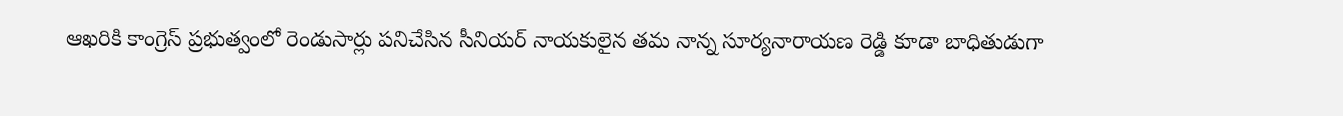ఆఖరికి కాంగ్రెస్ ప్రభుత్వంలో రెండుసార్లు పనిచేసిన సీనియర్ నాయకులైన తమ నాన్న సూర్యనారాయణ రెడ్డి కూడా బాధితుడుగా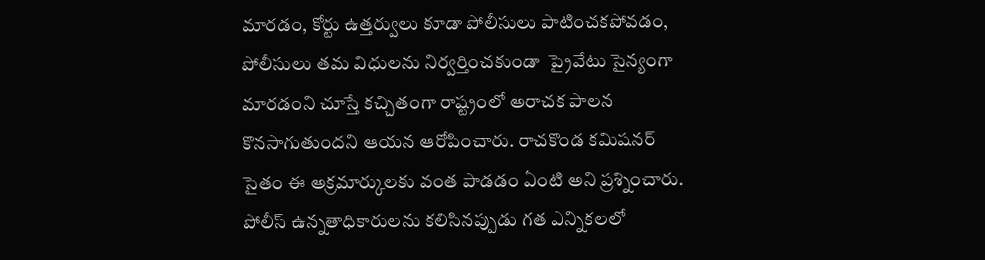మారడం, కోర్టు ఉత్తర్వులు కూడా పోలీసులు పాటించకపోవడం, పోలీసులు తమ విధులను నిర్వర్తించకుండా  ప్రైవేటు సైన్యంగా మారడంని చూస్తే కచ్చితంగా రాష్ట్రంలో అరాచక పాలన కొనసాగుతుందని ఆయన ఆరోపించారు. రాచకొండ కమిషనర్ సైతం ఈ అక్రమార్కులకు వంత పాడడం ఏంటి అని ప్రశ్నించారు. పోలీస్ ఉన్నతాధికారులను కలిసినప్పుడు గత ఎన్నికలలో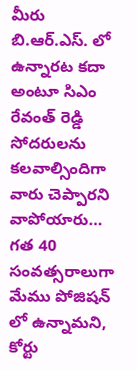మీరు బి.ఆర్.ఎస్. లో ఉన్నారట కదా అంటూ సిఎం రేవంత్ రెడ్డి సోదరులను కలవాల్సిందిగా వారు చెప్పారని వాపోయారు… గత 40 సంవత్సరాలుగా మేము పోజిషన్ లో ఉన్నామని, కోర్టు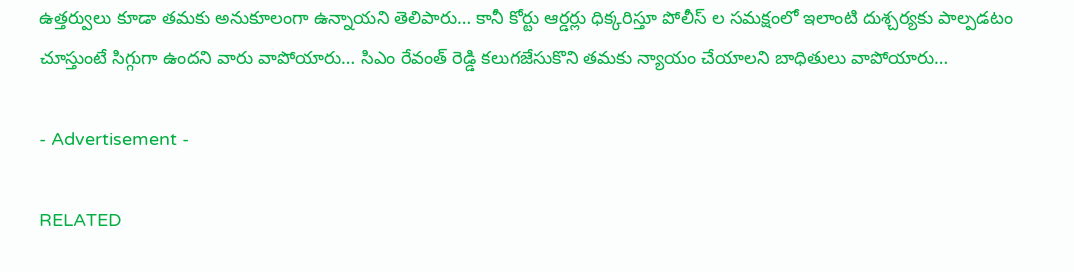ఉత్తర్వులు కూడా తమకు అనుకూలంగా ఉన్నాయని తెలిపారు… కానీ కోర్టు ఆర్డర్లు ధిక్కరిస్తూ పోలీస్ ల సమక్షంలో ఇలాంటి దుశ్చర్యకు పాల్పడటం చూస్తుంటే సిగ్గుగా ఉందని వారు వాపోయారు… సిఎం రేవంత్ రెడ్డి కలుగజేసుకొని తమకు న్యాయం చేయాలని బాధితులు వాపోయారు…

- Advertisement -

RELATED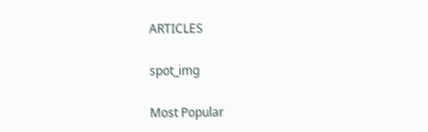ARTICLES

spot_img

Most Popular